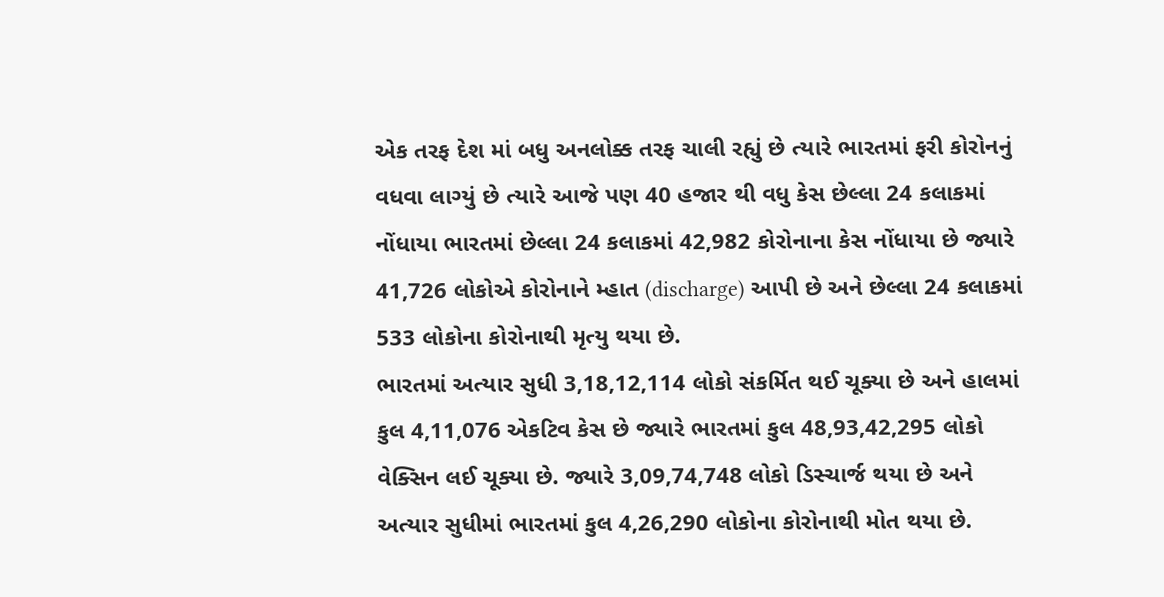એક તરફ દેશ માં બધુ અનલોક્ક તરફ ચાલી રહ્યું છે ત્યારે ભારતમાં ફરી કોરોનનું વધવા લાગ્યું છે ત્યારે આજે પણ 40 હજાર થી વધુ કેસ છેલ્લા 24 કલાકમાં નોંધાયા ભારતમાં છેલ્લા 24 કલાકમાં 42,982 કોરોનાના કેસ નોંધાયા છે જ્યારે 41,726 લોકોએ કોરોનાને મ્હાત (discharge) આપી છે અને છેલ્લા 24 કલાકમાં 533 લોકોના કોરોનાથી મૃત્યુ થયા છે.
ભારતમાં અત્યાર સુધી 3,18,12,114 લોકો સંકર્મિત થઈ ચૂક્યા છે અને હાલમાં કુલ 4,11,076 એકટિવ કેસ છે જ્યારે ભારતમાં કુલ 48,93,42,295 લોકો વેક્સિન લઈ ચૂક્યા છે. જ્યારે 3,09,74,748 લોકો ડિસ્ચાર્જ થયા છે અને અત્યાર સુધીમાં ભારતમાં કુલ 4,26,290 લોકોના કોરોનાથી મોત થયા છે.